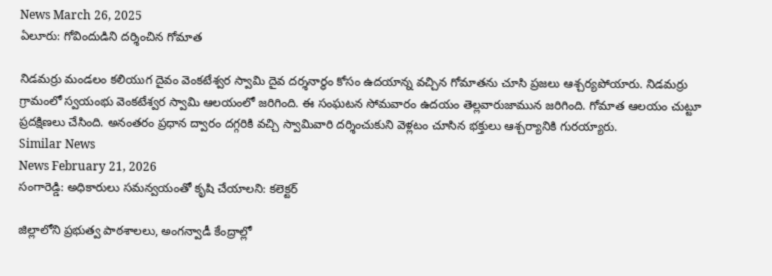News March 26, 2025
ఏలూరు: గోవిందుడిని దర్శించిన గోమాత

నిడమర్రు మండలం కలియుగ దైవం వెంకటేశ్వర స్వామి దైవ దర్శనార్థం కోసం ఉదయాన్న వచ్చిన గోమాతను చూసి ప్రజలు ఆశ్చర్యపోయారు. నిడమర్రు గ్రామంలో స్వయంభు వెంకటేశ్వర స్వామి ఆలయంలో జరిగింది. ఈ సంఘటన సోమవారం ఉదయం తెల్లవారుజామున జరిగింది. గోమాత ఆలయం చుట్టూ ప్రదక్షిణలు చేసింది. అనంతరం ప్రధాన ద్వారం దగ్గరికి వచ్చి స్వామివారి దర్శించుకుని వెళ్లటం చూసిన భక్తులు ఆశ్చర్యానికి గురయ్యారు.
Similar News
News February 21, 2026
సంగారెడ్డి: అధికారులు సమన్వయంతో కృషి చేయాలని: కలెక్టర్

జిల్లాలోని ప్రభుత్వ పాఠశాలలు, అంగన్వాడీ కేంద్రాల్లో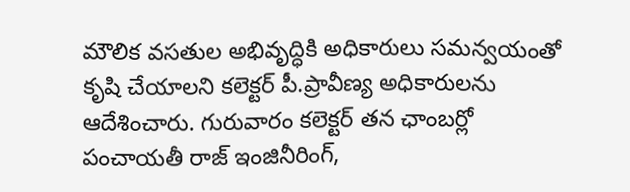మౌలిక వసతుల అభివృద్ధికి అధికారులు సమన్వయంతో కృషి చేయాలని కలెక్టర్ పీ.ప్రావీణ్య అధికారులను ఆదేశించారు. గురువారం కలెక్టర్ తన ఛాంబర్లో పంచాయతీ రాజ్ ఇంజినీరింగ్,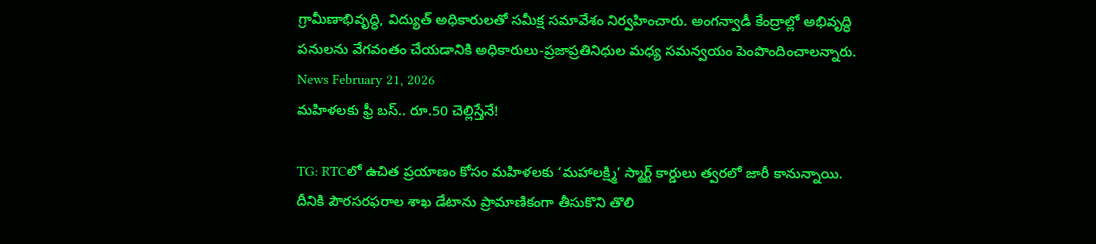గ్రామీణాభివృద్ధి, విద్యుత్ అధికారులతో సమీక్ష సమావేశం నిర్వహించారు. అంగన్వాడీ కేంద్రాల్లో అభివృద్ధి పనులను వేగవంతం చేయడానికి అధికారులు-ప్రజాప్రతినిధుల మధ్య సమన్వయం పెంపొందించాలన్నారు.
News February 21, 2026
మహిళలకు ఫ్రీ బస్.. రూ.50 చెల్లిస్తేనే!

TG: RTCలో ఉచిత ప్రయాణం కోసం మహిళలకు ‘మహాలక్ష్మి’ స్మార్ట్ కార్డులు త్వరలో జారీ కానున్నాయి. దీనికి పౌరసరఫరాల శాఖ డేటాను ప్రామాణికంగా తీసుకొని తొలి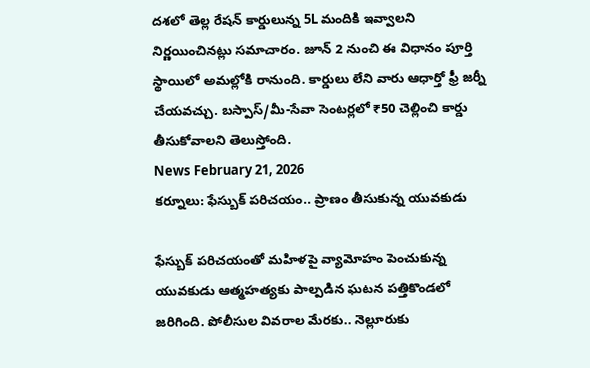దశలో తెల్ల రేషన్ కార్డులున్న 5L మందికి ఇవ్వాలని నిర్ణయించినట్లు సమాచారం. జూన్ 2 నుంచి ఈ విధానం పూర్తి స్థాయిలో అమల్లోకి రానుంది. కార్డులు లేని వారు ఆధార్తో ఫ్రీ జర్నీ చేయవచ్చు. బస్పాస్/మీ-సేవా సెంటర్లలో ₹50 చెల్లించి కార్డు తీసుకోవాలని తెలుస్తోంది.
News February 21, 2026
కర్నూలు: ఫేస్బుక్ పరిచయం.. ప్రాణం తీసుకున్న యువకుడు

ఫేస్బుక్ పరిచయంతో మహిళపై వ్యామోహం పెంచుకున్న యువకుడు ఆత్మహత్యకు పాల్పడిన ఘటన పత్తికొండలో జరిగింది. పోలీసుల వివరాల మేరకు.. నెల్లూరుకు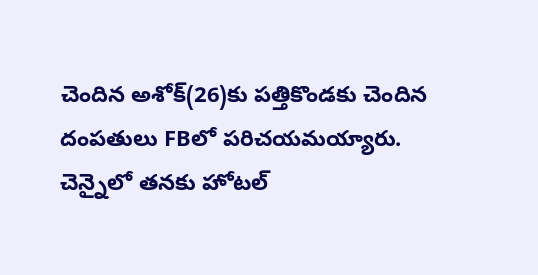చెందిన అశోక్(26)కు పత్తికొండకు చెందిన దంపతులు FBలో పరిచయమయ్యారు. చెన్నైలో తనకు హోటల్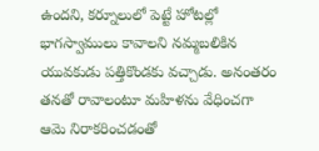ఉందని, కర్నూలులో పెట్టే హోటల్లో భాగస్వాములు కావాలని నమ్మబలికిన యువకుడు పత్తికొండకు వచ్చాడు. అనంతరం తనతో రావాలంటూ మహిళను వేధించగా ఆమె నిరాకరించడంతో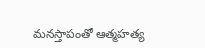మనస్తాపంతో ఆత్మహత్య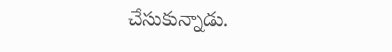చేసుకున్నాడు.